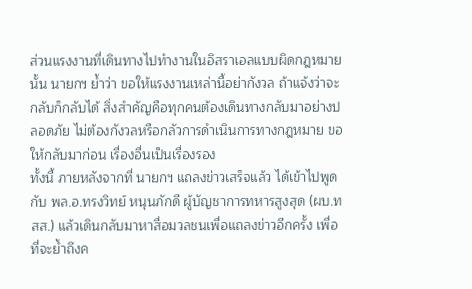ส่วนแรงงานที่เดินทางไปทำงานในอิสราเอลแบบผิดกฎหมายนั้น นายกฯ ย้ำว่า ขอให้แรงงานเหล่านี้อย่ากังวล ถ้าแจ้งว่าจะกลับก็กลับได้ สิ่งสำคัญคือทุกคนต้องเดินทางกลับมาอย่างปลอดภัย ไม่ต้องกังวลหรือกลัวการดำเนินการทางกฎหมาย ขอให้กลับมาก่อน เรื่องอื่นเป็นเรื่องรอง
ทั้งนี้ ภายหลังจากที่ นายกฯ แถลงข่าวเสร็จแล้ว ได้เข้าไปพูดกับ พล.อ.ทรงวิทย์ หนุนภักดี ผู้บัญชาการทหารสูงสุด (ผบ.ทสส.) แล้วเดินกลับมาหาสื่อมวลชนเพื่อแถลงข่าวอีกครั้ง เพื่อที่จะย้ำถึงค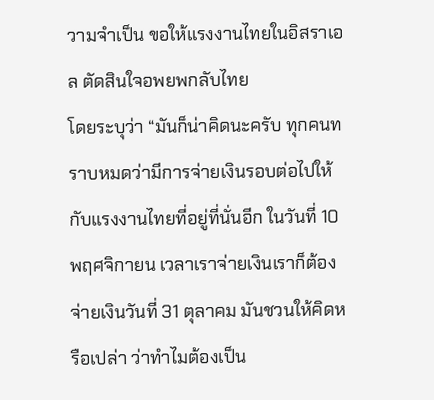วามจำเป็น ขอให้แรงงานไทยในอิสราเอล ตัดสินใจอพยพกลับไทย
โดยระบุว่า “มันก็น่าคิดนะครับ ทุกคนทราบหมดว่ามีการจ่ายเงินรอบต่อไปให้กับแรงงานไทยที่อยู่ที่นั่นอีก ในวันที่ 10 พฤศจิกายน เวลาเราจ่ายเงินเราก็ต้องจ่ายเงินวันที่ 31 ตุลาคม มันชวนให้คิดหรือเปล่า ว่าทำไมต้องเป็น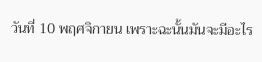วันที่ 10 พฤศจิกายน เพราะฉะนั้นมันจะมีอะไร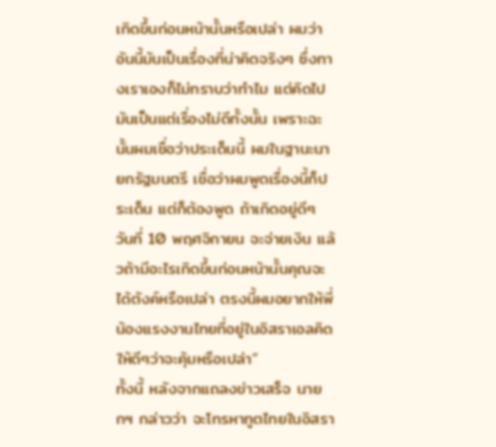เกิดขึ้นก่อนหน้านั้นหรือเปล่า ผมว่าอันนี้มันเป็นเรื่องที่น่าคิดจริงๆ ซึ่งทางเราเองก็ไม่ทราบว่าทำไม แต่คิดไปมันเป็นแต่เรื่องไม่ดีทั้งนั้น เพราะฉะนั้นผมเชื่อว่าประเด็นนี้ ผมในฐานะนายกรัฐมนตรี เชื่อว่าผมพูดเรื่องนี้ก็ประเด็น แต่ก็ต้องพูด ถ้าเกิดอยู่ดีๆ วันที่ 10 พฤศจิกายน จะจ่ายเงิน แล้วถ้ามีอะไรเกิดขึ้นก่อนหน้านั้นคุณจะได้ตังค์หรือเปล่า ตรงนี้ผมอยากให้พี่น้องแรงงานไทยที่อยู่ในอิสราเอลคิดให้ดีๆว่าจะคุ้มหรือเปล่า”
ทั้งนี้ หลังจากแถลงข่าวเสร็จ นายกฯ กล่าวว่า จะโทรหาทูตไทยในอิสรา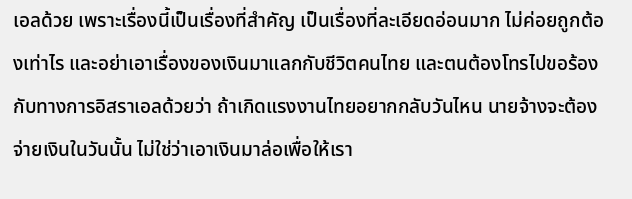เอลด้วย เพราะเรื่องนี้เป็นเรื่องที่สำคัญ เป็นเรื่องที่ละเอียดอ่อนมาก ไม่ค่อยถูกต้องเท่าไร และอย่าเอาเรื่องของเงินมาแลกกับชีวิตคนไทย และตนต้องโทรไปขอร้องกับทางการอิสราเอลด้วยว่า ถ้าเกิดแรงงานไทยอยากกลับวันไหน นายจ้างจะต้องจ่ายเงินในวันนั้น ไม่ใช่ว่าเอาเงินมาล่อเพื่อให้เรา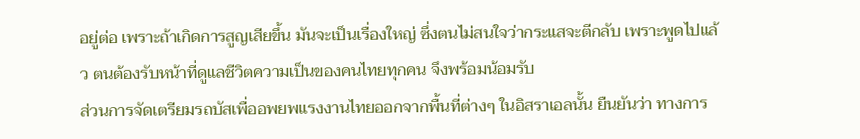อยู่ต่อ เพราะถ้าเกิดการสูญเสียขึ้น มันจะเป็นเรื่องใหญ่ ซึ่งตนไม่สนใจว่ากระแสจะตีกลับ เพราะพูดไปแล้ว ตนต้องรับหน้าที่ดูแลชีวิตความเป็นของคนไทยทุกคน จึงพร้อมน้อมรับ
ส่วนการจัดเตรียมรถบัสเพื่ออพยพแรงงานไทยออกจากพื้นที่ต่างๆ ในอิสราเอลนั้น ยืนยันว่า ทางการ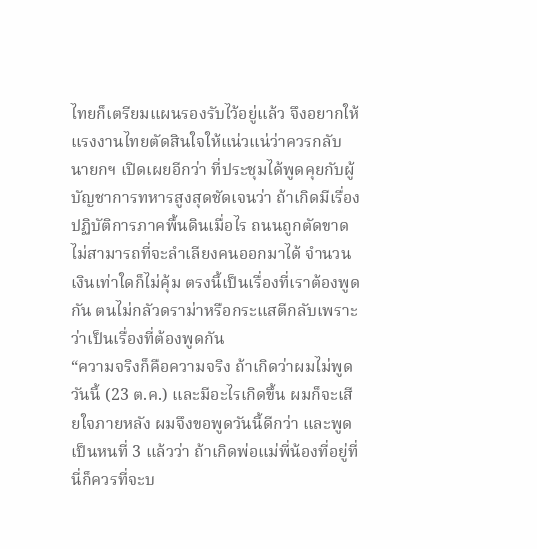ไทยก็เตรียมแผนรองรับไว้อยู่แล้ว จึงอยากให้แรงงานไทยตัดสินใจให้แน่วแน่ว่าควรกลับ
นายกฯ เปิดเผยอีกว่า ที่ประชุมได้พูดคุยกับผู้บัญชาการทหารสูงสุดชัดเจนว่า ถ้าเกิดมีเรื่องปฏิบัติการภาคพื้นดินเมื่อไร ถนนถูกตัดขาดไม่สามารถที่จะลำเลียงคนออกมาได้ จำนวนเงินเท่าใดก็ไม่คุ้ม ตรงนี้เป็นเรื่องที่เราต้องพูดกัน ตนไม่กลัวดราม่าหรือกระแสตีกลับเพราะว่าเป็นเรื่องที่ต้องพูดกัน
“ความจริงก็คือความจริง ถ้าเกิดว่าผมไม่พูดวันนี้ (23 ต.ค.) และมีอะไรเกิดขึ้น ผมก็จะเสียใจภายหลัง ผมจึงขอพูดวันนี้ดีกว่า และพูดเป็นหนที่ 3 แล้วว่า ถ้าเกิดพ่อแม่พี่น้องที่อยู่ที่นี่ก็ควรที่จะบ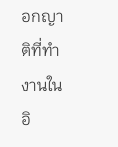อกญาติที่ทำงานในอิ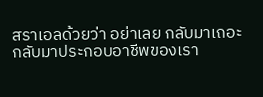สราเอลด้วยว่า อย่าเลย กลับมาเถอะ กลับมาประกอบอาชีพของเรา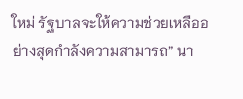ใหม่ รัฐบาลจะให้ความช่วยเหลืออย่างสุดกำลังความสามารถ” นา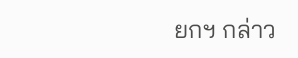ยกฯ กล่าว